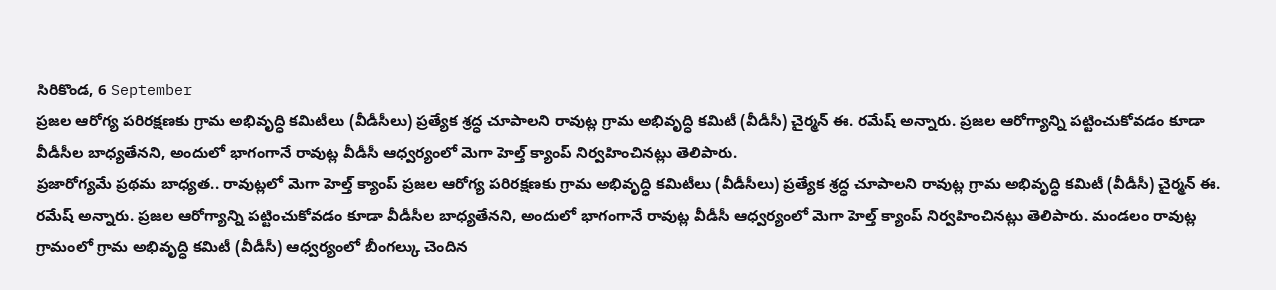సిరికొండ, 6 September
ప్రజల ఆరోగ్య పరిరక్షణకు గ్రామ అభివృద్ధి కమిటీలు (వీడీసీలు) ప్రత్యేక శ్రద్ధ చూపాలని రావుట్ల గ్రామ అభివృద్ధి కమిటీ (వీడీసీ) చైర్మన్ ఈ. రమేష్ అన్నారు. ప్రజల ఆరోగ్యాన్ని పట్టించుకోవడం కూడా వీడీసీల బాధ్యతేనని, అందులో భాగంగానే రావుట్ల వీడీసీ ఆధ్వర్యంలో మెగా హెల్త్ క్యాంప్ నిర్వహించినట్లు తెలిపారు.
ప్రజారోగ్యమే ప్రథమ బాధ్యత.. రావుట్లలో మెగా హెల్త్ క్యాంప్ ప్రజల ఆరోగ్య పరిరక్షణకు గ్రామ అభివృద్ధి కమిటీలు (వీడీసీలు) ప్రత్యేక శ్రద్ధ చూపాలని రావుట్ల గ్రామ అభివృద్ధి కమిటీ (వీడీసీ) చైర్మన్ ఈ. రమేష్ అన్నారు. ప్రజల ఆరోగ్యాన్ని పట్టించుకోవడం కూడా వీడీసీల బాధ్యతేనని, అందులో భాగంగానే రావుట్ల వీడీసీ ఆధ్వర్యంలో మెగా హెల్త్ క్యాంప్ నిర్వహించినట్లు తెలిపారు. మండలం రావుట్ల గ్రామంలో గ్రామ అభివృద్ధి కమిటీ (వీడీసీ) ఆధ్వర్యంలో బీంగల్కు చెందిన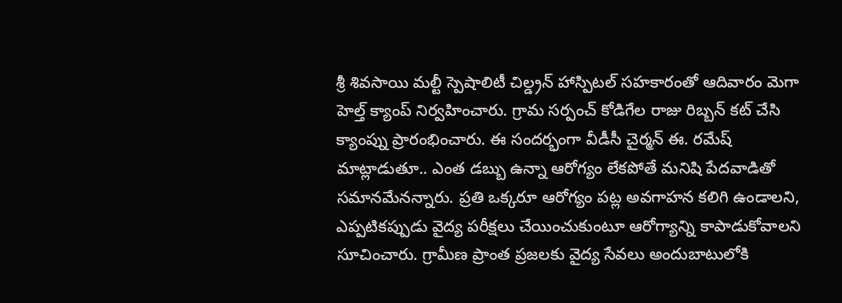శ్రీ శివసాయి మల్టీ స్పెషాలిటీ చిల్డ్రన్ హాస్పిటల్ సహకారంతో ఆదివారం మెగా హెల్త్ క్యాంప్ నిర్వహించారు. గ్రామ సర్పంచ్ కోడిగేల రాజు రిబ్బన్ కట్ చేసి క్యాంప్ను ప్రారంభించారు. ఈ సందర్భంగా వీడీసీ చైర్మన్ ఈ. రమేష్ మాట్లాడుతూ.. ఎంత డబ్బు ఉన్నా ఆరోగ్యం లేకపోతే మనిషి పేదవాడితో సమానమేనన్నారు. ప్రతి ఒక్కరూ ఆరోగ్యం పట్ల అవగాహన కలిగి ఉండాలని, ఎప్పటికప్పుడు వైద్య పరీక్షలు చేయించుకుంటూ ఆరోగ్యాన్ని కాపాడుకోవాలని సూచించారు. గ్రామీణ ప్రాంత ప్రజలకు వైద్య సేవలు అందుబాటులోకి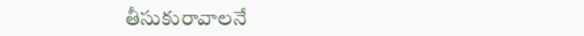తీసుకురావాలనే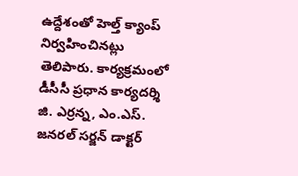ఉద్దేశంతో హెల్త్ క్యాంప్ నిర్వహించినట్లు తెలిపారు. కార్యక్రమంలో డీసీసీ ప్రధాన కార్యదర్శి జి. ఎర్రన్న, ఎం.ఎస్. జనరల్ సర్జన్ డాక్టర్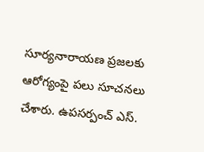సూర్యనారాయణ ప్రజలకు ఆరోగ్యంపై పలు సూచనలు చేశారు. ఉపసర్పంచ్ ఎస్.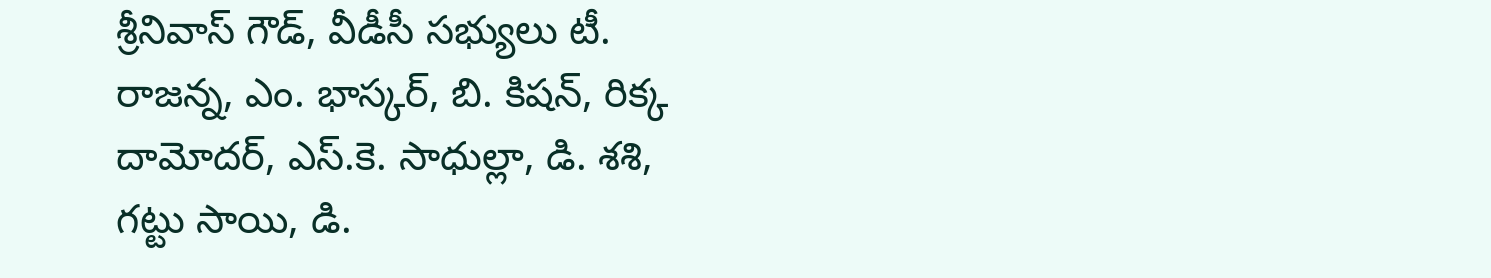శ్రీనివాస్ గౌడ్, వీడీసీ సభ్యులు టీ. రాజన్న, ఎం. భాస్కర్, బి. కిషన్, రిక్క దామోదర్, ఎస్.కె. సాధుల్లా, డి. శశి, గట్టు సాయి, డి.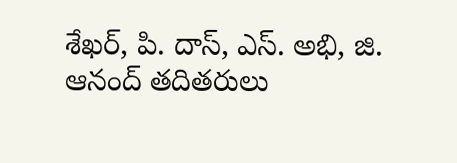శేఖర్, పి. దాస్, ఎస్. అభి, జి. ఆనంద్ తదితరులు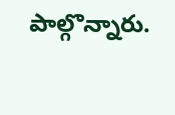పాల్గొన్నారు.